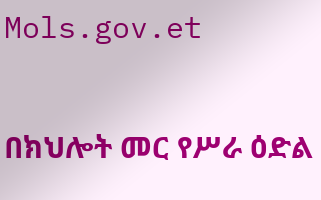Mols.gov.et

በክህሎት መር የሥራ ዕድል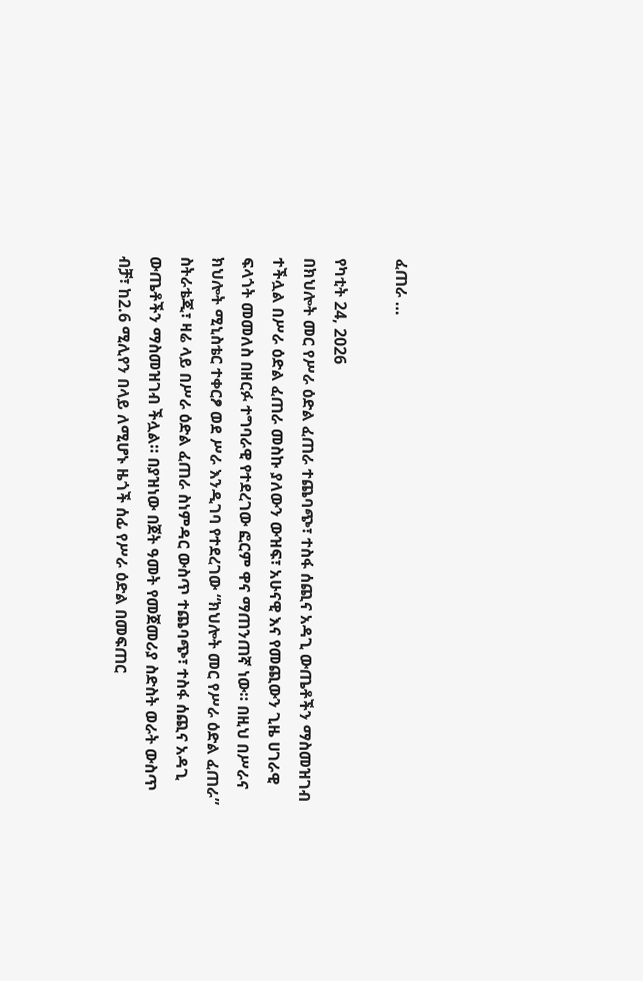ፈጠራ …

የካቲት 24, 2026
በክህሎት መር የሥራ ዕድል ፈጠራ ተጨባጭ፣ ተስፋ ሰጪና አዳጊ ውጤቶችን ማስመዝገብ ተችሏል በሥራ ዕድል ፈጠራ መስኩ ያለውን ውዝፍ፣ አሁናዊ እና የመጪውን ጊዜ ሀገራዊ ፍላጎት መመለስ በዘርፉ ተግባራዊ የተደረገው ፎርም ዋና ማጠንጠኛ ነው። በዚህ በሥራና ክህሎት ሚኒስቴር ተቀርፆ ወደ ሥራ እንዲገባ የተደረገው “ክህሎት መር የሥራ ዕድል ፈጠራ” ስትራቴጂ፣ ዛሬ ላይ በሥራ ዕድል ፈጠራ ስነምዳር ውስጥ ተጨባጭ፣ ተስፋ ሰጪና አዳጊ ውጤቶችን ማስመዝገብ ችሏል። በያዝነው በጀት ዓመት የመጀመሪያ ስድስት ወራት ውስጥ ብቻ፣ ከ2.6 ሚሊየን በላይ ለሚሆኑ ዜጎች ሰፊ የሥራ ዕድል በመፍጠር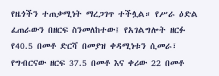የዜጎችን ተጠቃሚነት ማረጋገጥ ተችሏል። የሥራ ዕድል ፈጠራውን በዘርፍ ስንመለከተው፤ የአገልግሎት ዘርፉ የ40.5 በመቶ ድርሻ በመያዝ ቀዳሚነቱን ሲመራ፣ የግብርናው ዘርፍ 37.5 በመቶ እና ቀሪው 22 በመቶ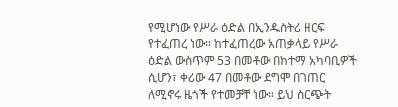የሚሆነው የሥራ ዕድል በኢንዱስትሪ ዘርፍ የተፈጠረ ነው። ከተፈጠረው አጠቃላይ የሥራ ዕድል ውስጥም 53 በመቶው በከተማ አካባቢዎች ሲሆን፣ ቀሪው 47 በመቶው ደግሞ በገጠር ለሚኖሩ ዜጎች የተመቻቸ ነው። ይህ ስርጭት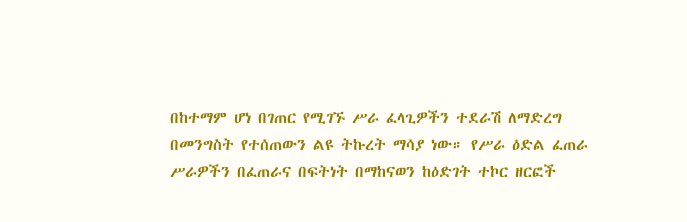በከተማም ሆነ በገጠር የሚገኙ ሥራ ፈላጊዎችን ተደራሽ ለማድረግ በመንግስት የተሰጠውን ልዩ ትኩረት ማሳያ ነው። የሥራ ዕድል ፈጠራ ሥራዎችን በፈጠራና በፍትነት በማከናወን ከዕድገት ተኮር ዘርፎች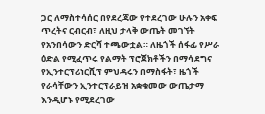ጋር ለማስተሳሰር በየደረጃው የተደረገው ሁሉን አቀፍ ጥረትና ርብርብ፣ ለዚህ ታላቅ ውጤት መገኘት የአንበሳውን ድርሻ ተጫውቷል። ለዜጎች ሰፋፊ የሥራ ዕድል የሚፈጥሩ የልማት ፕሮጀክቶችን በማሳደግና የኢንተርፕሪነርሺፕ ምህዳሩን በማስፋት፣ ዜጎች የራሳቸውን ኢንተርፕራይዝ አቋቁመው ውጤታማ እንዲሆኑ የሚደረገው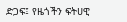ድጋፍ፤ የዜጎችን ፍትሀዊ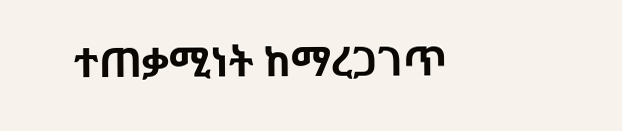ተጠቃሚነት ከማረጋገጥ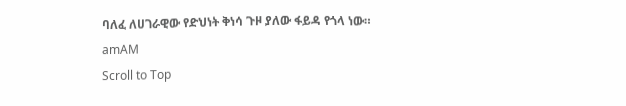ባለፈ ለሀገራዊው የድህነት ቅነሳ ጉዞ ያለው ፋይዳ የጎላ ነው።
amAM
Scroll to Top